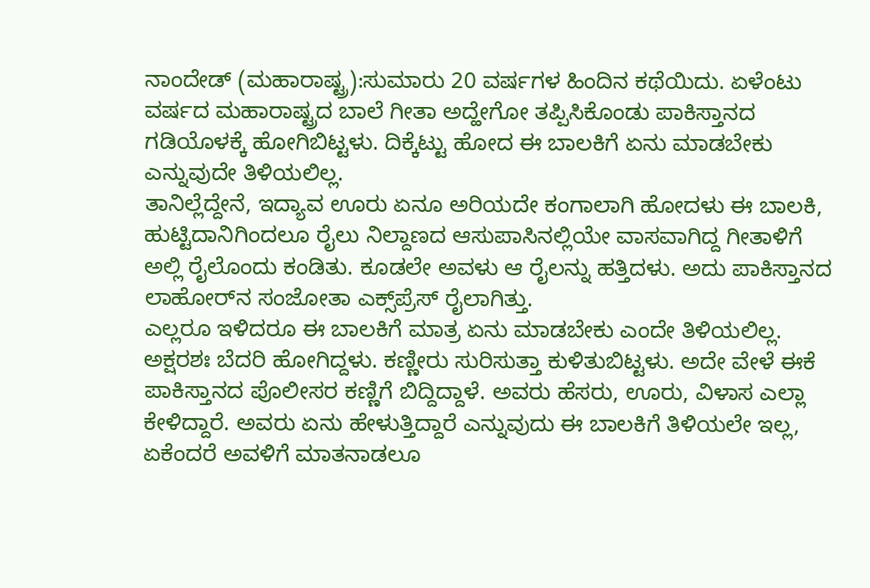ನಾಂದೇಡ್ (ಮಹಾರಾಷ್ಟ್ರ):ಸುಮಾರು 20 ವರ್ಷಗಳ ಹಿಂದಿನ ಕಥೆಯಿದು. ಏಳೆಂಟು ವರ್ಷದ ಮಹಾರಾಷ್ಟ್ರದ ಬಾಲೆ ಗೀತಾ ಅದ್ಹೇಗೋ ತಪ್ಪಿಸಿಕೊಂಡು ಪಾಕಿಸ್ತಾನದ ಗಡಿಯೊಳಕ್ಕೆ ಹೋಗಿಬಿಟ್ಟಳು. ದಿಕ್ಕೆಟ್ಟು ಹೋದ ಈ ಬಾಲಕಿಗೆ ಏನು ಮಾಡಬೇಕು ಎನ್ನುವುದೇ ತಿಳಿಯಲಿಲ್ಲ.
ತಾನಿಲ್ಲೆದ್ದೇನೆ, ಇದ್ಯಾವ ಊರು ಏನೂ ಅರಿಯದೇ ಕಂಗಾಲಾಗಿ ಹೋದಳು ಈ ಬಾಲಕಿ, ಹುಟ್ಟಿದಾನಿಗಿಂದಲೂ ರೈಲು ನಿಲ್ದಾಣದ ಆಸುಪಾಸಿನಲ್ಲಿಯೇ ವಾಸವಾಗಿದ್ದ ಗೀತಾಳಿಗೆ ಅಲ್ಲಿ ರೈಲೊಂದು ಕಂಡಿತು. ಕೂಡಲೇ ಅವಳು ಆ ರೈಲನ್ನು ಹತ್ತಿದಳು. ಅದು ಪಾಕಿಸ್ತಾನದ ಲಾಹೋರ್‌ನ ಸಂಜೋತಾ ಎಕ್ಸ್‌ಪ್ರೆಸ್‌ ರೈಲಾಗಿತ್ತು.
ಎಲ್ಲರೂ ಇಳಿದರೂ ಈ ಬಾಲಕಿಗೆ ಮಾತ್ರ ಏನು ಮಾಡಬೇಕು ಎಂದೇ ತಿಳಿಯಲಿಲ್ಲ. ಅಕ್ಷರಶಃ ಬೆದರಿ ಹೋಗಿದ್ದಳು. ಕಣ್ಣೀರು ಸುರಿಸುತ್ತಾ ಕುಳಿತುಬಿಟ್ಟಳು. ಅದೇ ವೇಳೆ ಈಕೆ ಪಾಕಿಸ್ತಾನದ ಪೊಲೀಸರ ಕಣ್ಣಿಗೆ ಬಿದ್ದಿದ್ದಾಳೆ. ಅವರು ಹೆಸರು, ಊರು, ವಿಳಾಸ ಎಲ್ಲಾ ಕೇಳಿದ್ದಾರೆ. ಅವರು ಏನು ಹೇಳುತ್ತಿದ್ದಾರೆ ಎನ್ನುವುದು ಈ ಬಾಲಕಿಗೆ ತಿಳಿಯಲೇ ಇಲ್ಲ, ಏಕೆಂದರೆ ಅವಳಿಗೆ ಮಾತನಾಡಲೂ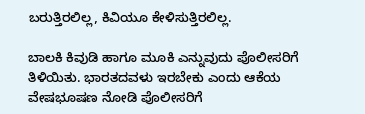ಬರುತ್ತಿರಲಿಲ್ಲ, ಕಿವಿಯೂ ಕೇಳಿಸುತ್ತಿರಲಿಲ್ಲ.

ಬಾಲಕಿ ಕಿವುಡಿ ಹಾಗೂ ಮೂಕಿ ಎನ್ನುವುದು ಪೊಲೀಸರಿಗೆ ತಿಳಿಯಿತು. ಭಾರತದವಳು ಇರಬೇಕು ಎಂದು ಆಕೆಯ ವೇಷಭೂಷಣ ನೋಡಿ ಪೊಲೀಸರಿಗೆ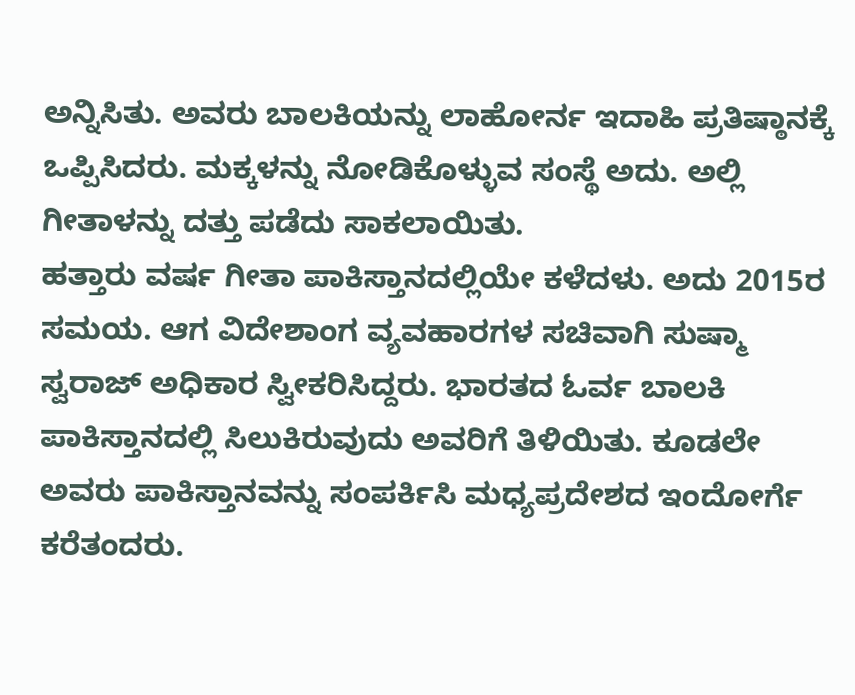ಅನ್ನಿಸಿತು. ಅವರು ಬಾಲಕಿಯನ್ನು ಲಾಹೋರ್ನ ಇದಾಹಿ ಪ್ರತಿಷ್ಠಾನಕ್ಕೆ ಒಪ್ಪಿಸಿದರು. ಮಕ್ಕಳನ್ನು ನೋಡಿಕೊಳ್ಳುವ ಸಂಸ್ಥೆ ಅದು. ಅಲ್ಲಿ ಗೀತಾಳನ್ನು ದತ್ತು ಪಡೆದು ಸಾಕಲಾಯಿತು.
ಹತ್ತಾರು ವರ್ಷ ಗೀತಾ ಪಾಕಿಸ್ತಾನದಲ್ಲಿಯೇ ಕಳೆದಳು. ಅದು 2015ರ ಸಮಯ. ಆಗ ವಿದೇಶಾಂಗ ವ್ಯವಹಾರಗಳ ಸಚಿವಾಗಿ ಸುಷ್ಮಾ ಸ್ವರಾಜ್ ಅಧಿಕಾರ ಸ್ವೀಕರಿಸಿದ್ದರು. ಭಾರತದ ಓರ್ವ ಬಾಲಕಿ ಪಾಕಿಸ್ತಾನದಲ್ಲಿ ಸಿಲುಕಿರುವುದು ಅವರಿಗೆ ತಿಳಿಯಿತು. ಕೂಡಲೇ ಅವರು ಪಾಕಿಸ್ತಾನವನ್ನು ಸಂಪರ್ಕಿಸಿ ಮಧ್ಯಪ್ರದೇಶದ ಇಂದೋರ್ಗೆ ಕರೆತಂದರು.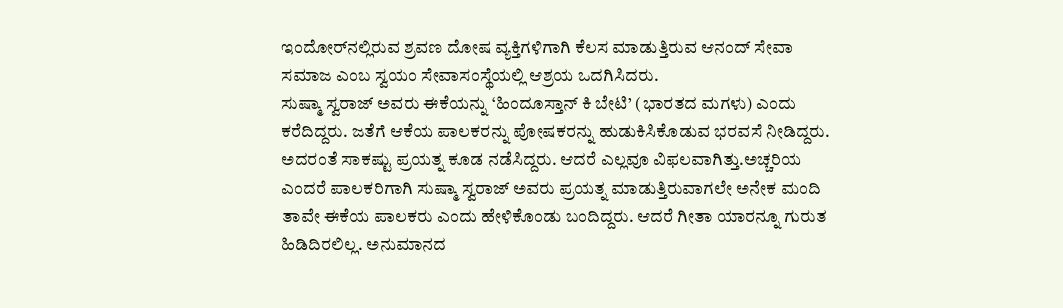ಇಂದೋರ್‌ನಲ್ಲಿರುವ ಶ್ರವಣ ದೋಷ ವ್ಯಕ್ತಿಗಳಿಗಾಗಿ ಕೆಲಸ ಮಾಡುತ್ತಿರುವ ಆನಂದ್ ಸೇವಾ ಸಮಾಜ ಎಂಬ ಸ್ವಯಂ ಸೇವಾಸಂಸ್ಥೆಯಲ್ಲಿ ಆಶ್ರಯ ಒದಗಿಸಿದರು.
ಸುಷ್ಮಾ ಸ್ವರಾಜ್ ಅವರು ಈಕೆಯನ್ನು ‘ಹಿಂದೂಸ್ತಾನ್ ಕಿ ಬೇಟಿ’ (ಭಾರತದ ಮಗಳು) ಎಂದು ಕರೆದಿದ್ದರು. ಜತೆಗೆ ಆಕೆಯ ಪಾಲಕರನ್ನು ಪೋಷಕರನ್ನು ಹುಡುಕಿಸಿಕೊಡುವ ಭರವಸೆ ನೀಡಿದ್ದರು. ಅದರಂತೆ ಸಾಕಷ್ಟು ಪ್ರಯತ್ನ ಕೂಡ ನಡೆಸಿದ್ದರು. ಆದರೆ ಎಲ್ಲವೂ ವಿಫಲವಾಗಿತ್ತು.ಅಚ್ಚರಿಯ ಎಂದರೆ ಪಾಲಕರಿಗಾಗಿ ಸುಷ್ಮಾ ಸ್ವರಾಜ್ ಅವರು ಪ್ರಯತ್ನ ಮಾಡುತ್ತಿರುವಾಗಲೇ ಅನೇಕ ಮಂದಿ ತಾವೇ ಈಕೆಯ ಪಾಲಕರು ಎಂದು ಹೇಳಿಕೊಂಡು ಬಂದಿದ್ದರು. ಆದರೆ ಗೀತಾ ಯಾರನ್ನೂ ಗುರುತ ಹಿಡಿದಿರಲಿಲ್ಲ. ಅನುಮಾನದ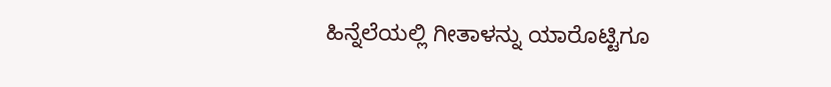ಹಿನ್ನೆಲೆಯಲ್ಲಿ ಗೀತಾಳನ್ನು ಯಾರೊಟ್ಟಿಗೂ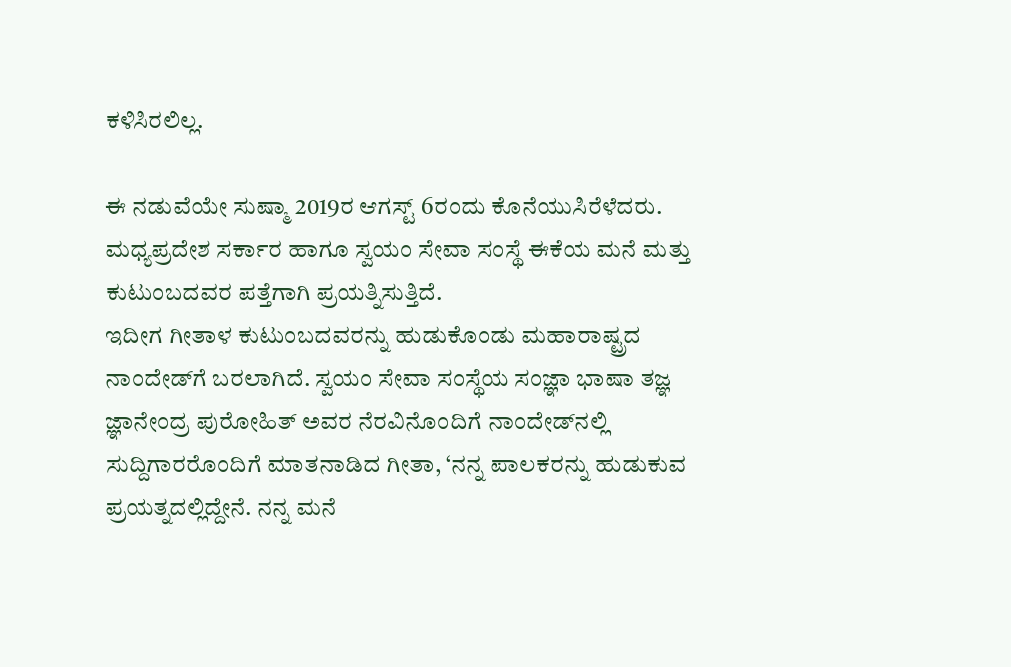ಕಳಿಸಿರಲಿಲ್ಲ.

ಈ ನಡುವೆಯೇ ಸುಷ್ಮಾ 2019ರ ಆಗಸ್ಟ್ 6ರಂದು ಕೊನೆಯುಸಿರೆಳೆದರು. ಮಧ್ಯಪ್ರದೇಶ ಸರ್ಕಾರ ಹಾಗೂ ಸ್ವಯಂ ಸೇವಾ ಸಂಸ್ಥೆ ಈಕೆಯ ಮನೆ ಮತ್ತು ಕುಟುಂಬದವರ ಪತ್ತೆಗಾಗಿ ಪ್ರಯತ್ನಿಸುತ್ತಿದೆ.
ಇದೀಗ ಗೀತಾಳ ಕುಟುಂಬದವರನ್ನು ಹುಡುಕೊಂಡು ಮಹಾರಾಷ್ಟ್ರದ ನಾಂದೇಡ್‌ಗೆ ಬರಲಾಗಿದೆ. ಸ್ವಯಂ ಸೇವಾ ಸಂಸ್ಥೆಯ ಸಂಜ್ಞಾ ಭಾಷಾ ತಜ್ಞ ಜ್ಞಾನೇಂದ್ರ ಪುರೋಹಿತ್ ಅವರ ನೆರವಿನೊಂದಿಗೆ ನಾಂದೇಡ್‌ನಲ್ಲಿ ಸುದ್ದಿಗಾರರೊಂದಿಗೆ ಮಾತನಾಡಿದ ಗೀತಾ, ‘ನನ್ನ ಪಾಲಕರನ್ನು ಹುಡುಕುವ ಪ್ರಯತ್ನದಲ್ಲಿದ್ದೇನೆ. ನನ್ನ ಮನೆ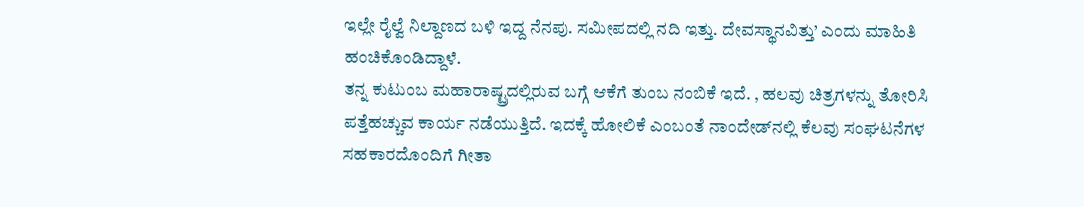ಇಲ್ಲೇ ರೈಲ್ವೆ ನಿಲ್ದಾಣದ ಬಳಿ ಇದ್ದ ನೆನಪು. ಸಮೀಪದಲ್ಲಿ ನದಿ ಇತ್ತು. ದೇವಸ್ಥಾನವಿತ್ತು’ ಎಂದು ಮಾಹಿತಿ ಹಂಚಿಕೊಂಡಿದ್ದಾಳೆ.
ತನ್ನ ಕುಟುಂಬ ಮಹಾರಾಷ್ಟ್ರದಲ್ಲಿರುವ ಬಗ್ಗೆ ಆಕೆಗೆ ತುಂಬ ನಂಬಿಕೆ ಇದೆ. , ಹಲವು ಚಿತ್ರಗಳನ್ನು ತೋರಿಸಿ ಪತ್ತೆಹಚ್ಚುವ ಕಾರ್ಯ ನಡೆಯುತ್ತಿದೆ. ಇದಕ್ಕೆ ಹೋಲಿಕೆ ಎಂಬಂತೆ ನಾಂದೇಡ್‍ನಲ್ಲಿ ಕೆಲವು ಸಂಘಟನೆಗಳ ಸಹಕಾರದೊಂದಿಗೆ ಗೀತಾ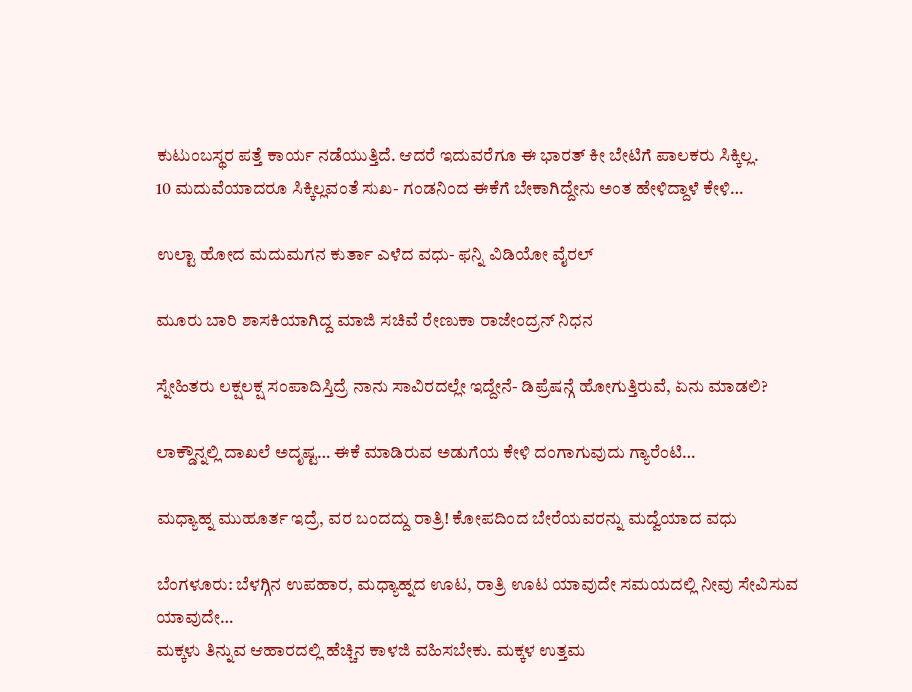ಕುಟುಂಬಸ್ಥರ ಪತ್ತೆ ಕಾರ್ಯ ನಡೆಯುತ್ತಿದೆ. ಆದರೆ ಇದುವರೆಗೂ ಈ ಭಾರತ್ ಕೀ ಬೇಟಿಗೆ ಪಾಲಕರು ಸಿಕ್ಕಿಲ್ಲ.
10 ಮದುವೆಯಾದರೂ ಸಿಕ್ಕಿಲ್ಲವಂತೆ ಸುಖ- ಗಂಡನಿಂದ ಈಕೆಗೆ ಬೇಕಾಗಿದ್ದೇನು ಅಂತ ಹೇಳಿದ್ದಾಳೆ ಕೇಳಿ…

ಉಲ್ಟಾ ಹೋದ ಮದುಮಗನ ಕುರ್ತಾ ಎಳೆದ ವಧು- ಫನ್ನಿ ವಿಡಿಯೋ ವೈರಲ್

ಮೂರು ಬಾರಿ ಶಾಸಕಿಯಾಗಿದ್ದ ಮಾಜಿ ಸಚಿವೆ ರೇಣುಕಾ ರಾಜೇಂದ್ರನ್ ನಿಧನ

ಸ್ನೇಹಿತರು ಲಕ್ಷಲಕ್ಷ ಸಂಪಾದಿಸ್ತಿದ್ರೆ ನಾನು ಸಾವಿರದಲ್ಲೇ ಇದ್ದೇನೆ- ಡಿಪ್ರೆಷನ್ಗೆ ಹೋಗುತ್ತಿರುವೆ, ಏನು ಮಾಡಲಿ?

ಲಾಕ್ಡೌನ್ನಲ್ಲಿ ದಾಖಲೆ ಅದೃಷ್ಟ… ಈಕೆ ಮಾಡಿರುವ ಅಡುಗೆಯ ಕೇಳಿ ದಂಗಾಗುವುದು ಗ್ಯಾರೆಂಟಿ…

ಮಧ್ಯಾಹ್ನ ಮುಹೂರ್ತ ಇದ್ರೆ, ವರ ಬಂದದ್ದು ರಾತ್ರಿ! ಕೋಪದಿಂದ ಬೇರೆಯವರನ್ನು ಮದ್ವೆಯಾದ ವಧು

ಬೆಂಗಳೂರು: ಬೆಳಗ್ಗಿನ ಉಪಹಾರ, ಮಧ್ಯಾಹ್ನದ ಊಟ, ರಾತ್ರಿ ಊಟ ಯಾವುದೇ ಸಮಯದಲ್ಲಿ ನೀವು ಸೇವಿಸುವ ಯಾವುದೇ…
ಮಕ್ಕಳು ತಿನ್ನುವ ಆಹಾರದಲ್ಲಿ ಹೆಚ್ಚಿನ ಕಾಳಜಿ ವಹಿಸಬೇಕು. ಮಕ್ಕಳ ಉತ್ತಮ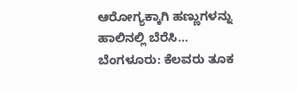ಆರೋಗ್ಯಕ್ಕಾಗಿ ಹಣ್ಣುಗಳನ್ನು ಹಾಲಿನಲ್ಲಿ ಬೆರೆಸಿ…
ಬೆಂಗಳೂರು: ಕೆಲವರು ತೂಕ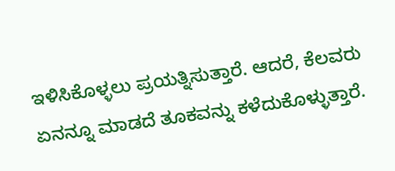ಇಳಿಸಿಕೊಳ್ಳಲು ಪ್ರಯತ್ನಿಸುತ್ತಾರೆ. ಆದರೆ, ಕೆಲವರು ಏನನ್ನೂ ಮಾಡದೆ ತೂಕವನ್ನು ಕಳೆದುಕೊಳ್ಳುತ್ತಾರೆ.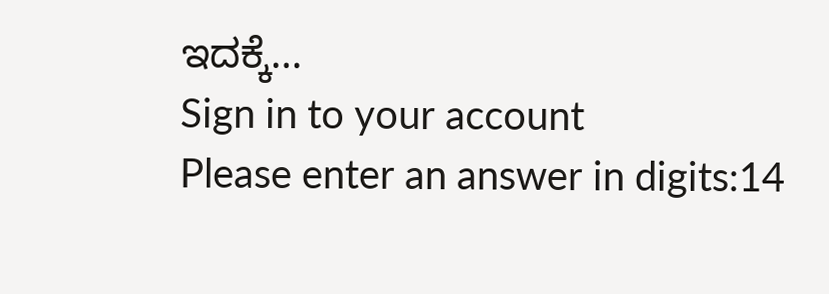ಇದಕ್ಕೆ…
Sign in to your account
Please enter an answer in digits:14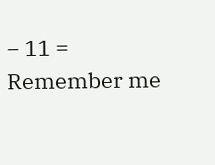− 11 =
Remember me